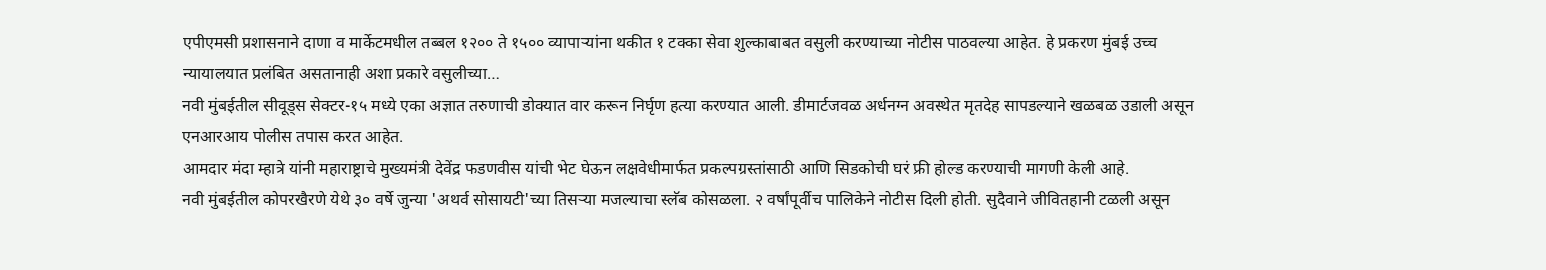एपीएमसी प्रशासनाने दाणा व मार्केटमधील तब्बल १२०० ते १५०० व्यापाऱ्यांना थकीत १ टक्का सेवा शुल्काबाबत वसुली करण्याच्या नोटीस पाठवल्या आहेत. हे प्रकरण मुंबई उच्च न्यायालयात प्रलंबित असतानाही अशा प्रकारे वसुलीच्या…
नवी मुंबईतील सीवूड्स सेक्टर-१५ मध्ये एका अज्ञात तरुणाची डोक्यात वार करून निर्घृण हत्या करण्यात आली. डीमार्टजवळ अर्धनग्न अवस्थेत मृतदेह सापडल्याने खळबळ उडाली असून एनआरआय पोलीस तपास करत आहेत.
आमदार मंदा म्हात्रे यांनी महाराष्ट्राचे मुख्यमंत्री देवेंद्र फडणवीस यांची भेट घेऊन लक्षवेधीमार्फत प्रकल्पग्रस्तांसाठी आणि सिडकोची घरं फ्री होल्ड करण्याची मागणी केली आहे.
नवी मुंबईतील कोपरखैरणे येथे ३० वर्षे जुन्या 'अथर्व सोसायटी'च्या तिसऱ्या मजल्याचा स्लॅब कोसळला. २ वर्षांपूर्वीच पालिकेने नोटीस दिली होती. सुदैवाने जीवितहानी टळली असून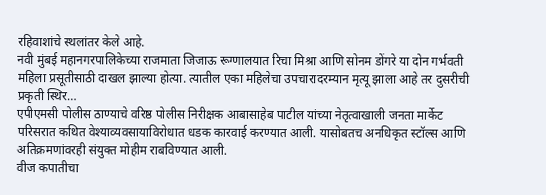रहिवाशांचे स्थलांतर केले आहे.
नवी मुंबई महानगरपालिकेच्या राजमाता जिजाऊ रूग्णालयात रिचा मिश्रा आणि सोनम डोंगरे या दोन गर्भवती महिला प्रसूतीसाठी दाखल झाल्या होत्या. त्यातील एका महिलेचा उपचारादरम्यान मृत्यू झाला आहे तर दुसरीची प्रकृती स्थिर…
एपीएमसी पोलीस ठाण्याचे वरिष्ठ पोलीस निरीक्षक आबासाहेब पाटील यांच्या नेतृत्वाखाली जनता मार्केट परिसरात कथित वेश्याव्यवसायाविरोधात धडक कारवाई करण्यात आली. यासोबतच अनधिकृत स्टॉल्स आणि अतिक्रमणांवरही संयुक्त मोहीम राबविण्यात आली.
वीज कपातीचा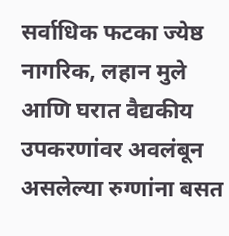सर्वाधिक फटका ज्येष्ठ नागरिक, लहान मुले आणि घरात वैद्यकीय उपकरणांवर अवलंबून असलेल्या रुग्णांना बसत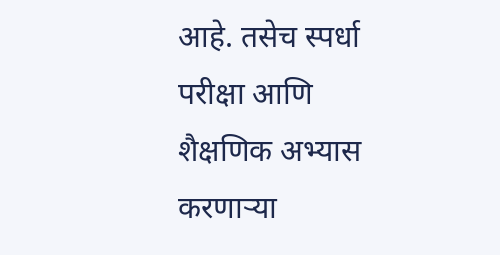आहे. तसेच स्पर्धा परीक्षा आणि शैक्षणिक अभ्यास करणाऱ्या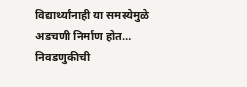विद्यार्थ्यांनाही या समस्येमुळे अडचणी निर्माण होत…
निवडणुकीची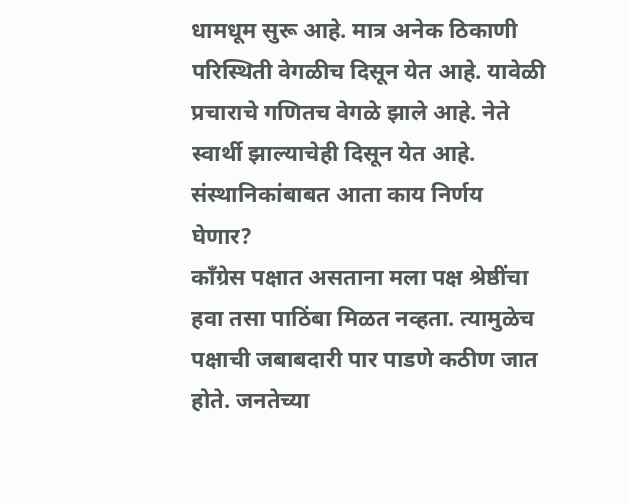धामधूम सुरू आहे. मात्र अनेक ठिकाणी परिस्थिती वेगळीच दिसून येत आहे. यावेळी प्रचाराचे गणितच वेगळे झाले आहे. नेते स्वार्थी झाल्याचेही दिसून येत आहे. संस्थानिकांबाबत आता काय निर्णय घेणार?
काँग्रेस पक्षात असताना मला पक्ष श्रेष्ठींचा हवा तसा पाठिंबा मिळत नव्हता. त्यामुळेच पक्षाची जबाबदारी पार पाडणे कठीण जात होते. जनतेच्या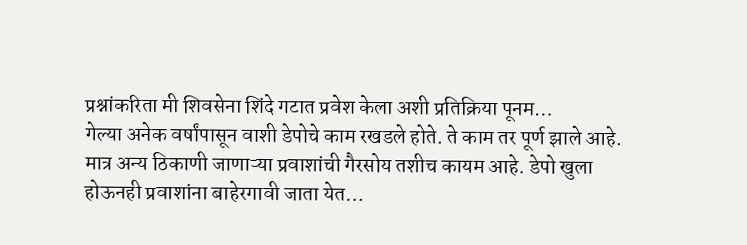प्रश्नांकरिता मी शिवसेना शिंदे गटात प्रवेश केला अशी प्रतिक्रिया पूनम…
गेल्या अनेक वर्षांपासून वाशी डेपोचे काम रखडले होते. ते काम तर पूर्ण झाले आहे. मात्र अन्य ठिकाणी जाणाऱ्या प्रवाशांची गैरसोय तशीच कायम आहे. डेपो खुला होऊनही प्रवाशांना बाहेरगावी जाता येत…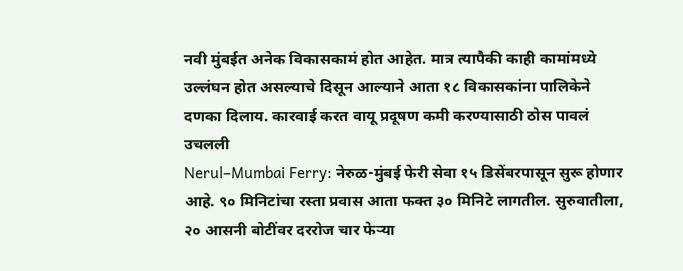नवी मुंबईत अनेक विकासकामं होत आहेत. मात्र त्यापैकी काही कामांमध्ये उल्लंघन होत असल्याचे दिसून आल्याने आता १८ विकासकांना पालिकेने दणका दिलाय. कारवाई करत वायू प्रदूषण कमी करण्यासाठी ठोस पावलं उचलली
Nerul–Mumbai Ferry: नेरुळ-मुंबई फेरी सेवा १५ डिसेंबरपासून सुरू होणार आहे. ९० मिनिटांचा रस्ता प्रवास आता फक्त ३० मिनिटे लागतील. सुरुवातीला, २० आसनी बोटींवर दररोज चार फेऱ्या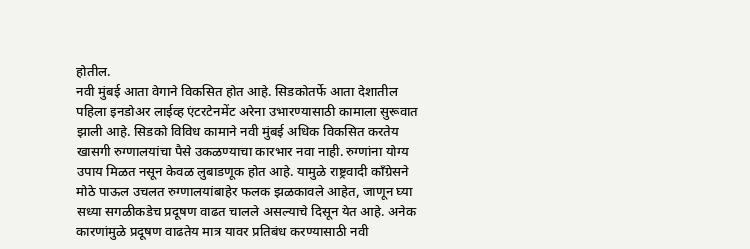होतील.
नवी मुंबई आता वेगाने विकसित होत आहे. सिडकोतर्फे आता देशातील पहिला इनडोअर लाईव्ह एंटरटेनमेंट अरेना उभारण्यासाठी कामाला सुरूवात झाली आहे. सिडको विविध कामाने नवी मुंबई अधिक विकसित करतेय
खासगी रुग्णालयांचा पैसे उकळण्याचा कारभार नवा नाही. रुग्णांना योग्य उपाय मिळत नसून केवळ लुबाडणूक होत आहे. यामुळे राष्ट्रवादी काँग्रेसने मोठे पाऊल उचलत रुग्णालयांबाहेर फलक झळकावले आहेत, जाणून घ्या
सध्या सगळीकडेच प्रदूषण वाढत चालले असल्याचे दिसून येत आहे. अनेक कारणांमुळे प्रदूषण वाढतेय मात्र यावर प्रतिबंध करण्यासाठी नवी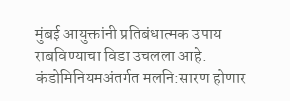मुंबई आयुक्तांनी प्रतिबंधात्मक उपाय राबविण्याचा विडा उचलला आहे.
कंडोमिनियमअंतर्गत मलनि:सारण होणार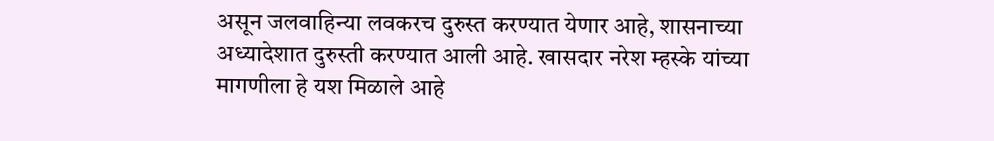असून जलवाहिन्या लवकरच दुरुस्त करण्यात येणार आहे, शासनाच्या अध्यादेशात दुरुस्ती करण्यात आली आहे. खासदार नरेश म्हस्के यांच्या मागणीला हे यश मिळाले आहे